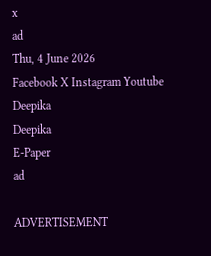x
ad
Thu, 4 June 2026
Facebook X Instagram Youtube
Deepika
Deepika
E-Paper
ad

ADVERTISEMENT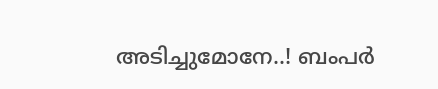അടിച്ചുമോനേ..! ബംപര്‍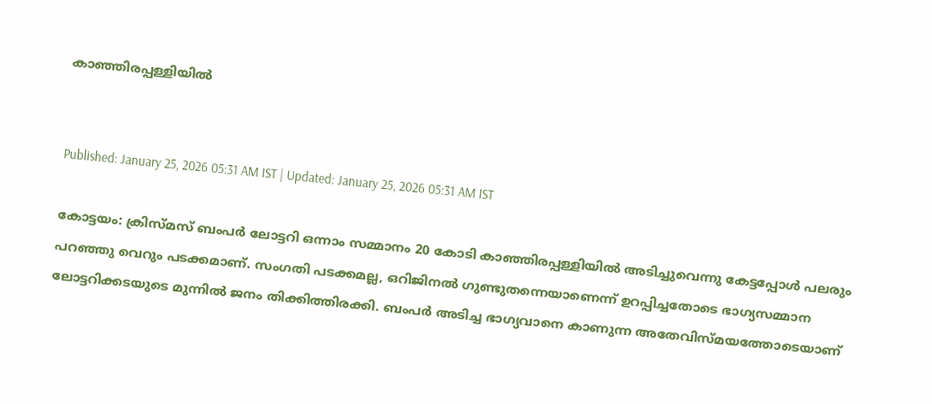കാഞ്ഞിരപ്പള്ളിയില്‍


Published: January 25, 2026 05:31 AM IST | Updated: January 25, 2026 05:31 AM IST

കോട്ടയം: ക്രിസ്മസ് ബംപര്‍ ലോട്ടറി ഒന്നാം സമ്മാനം 20 കോടി കാഞ്ഞിരപ്പള്ളിയില്‍ അടിച്ചുവെന്നു കേട്ടപ്പോള്‍ പലരും പറഞ്ഞു വെറും പടക്കമാണ്. സംഗതി പടക്കമല്ല, ഒറിജിനല്‍ ഗുണ്ടുതന്നെയാണെന്ന് ഉറപ്പിച്ചതോടെ ഭാഗ്യസമ്മാന ലോട്ടറിക്കടയുടെ മുന്നില്‍ ജനം തിക്കിത്തിരക്കി. ബംപര്‍ അടിച്ച ഭാഗ്യവാനെ കാണുന്ന അതേവിസ്മയത്തോടെയാണ്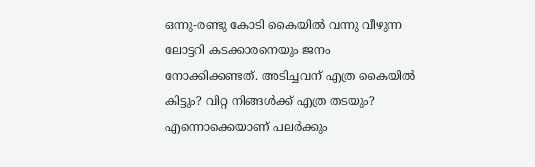ഒന്നു-രണ്ടു കോടി കൈയില്‍ വന്നു വീഴുന്ന ലോട്ടറി കടക്കാരനെയും ജനം നോക്കിക്കണ്ടത്. അടിച്ചവന് എത്ര കൈയില്‍ കിട്ടും‍? വിറ്റ നിങ്ങൾക്ക് എത്ര തടയും? എന്നൊക്കെയാണ് പലര്‍ക്കും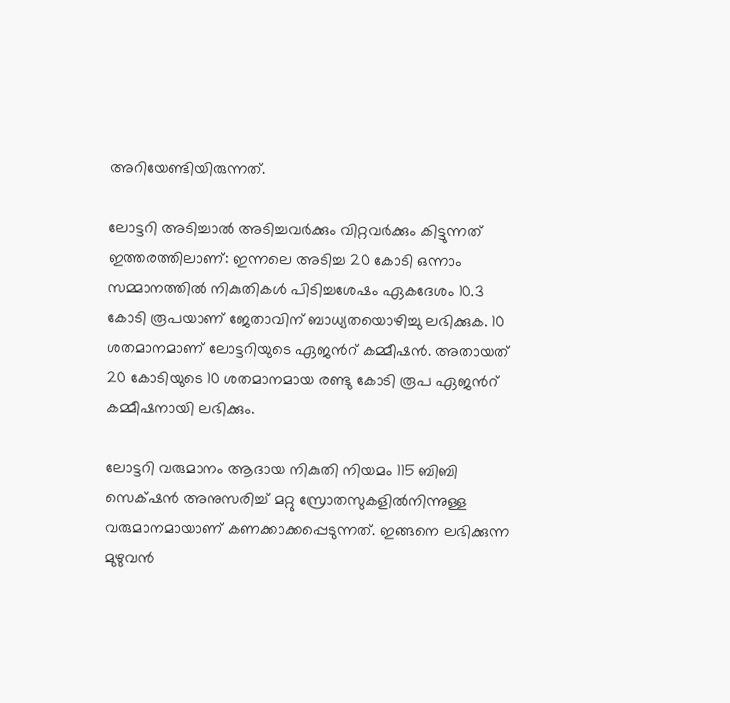അറിയേണ്ടിയിരുന്നത്.

ലോട്ടറി അടിച്ചാല്‍ അടിച്ചവര്‍ക്കും വിറ്റവര്‍ക്കും കിട്ടുന്നത് ഇത്തരത്തിലാണ്: ഇന്നലെ അടിച്ച 20 കോടി ഒന്നാം സമ്മാനത്തില്‍ നികുതികള്‍ പിടിച്ചശേഷം ഏകദേശം 10.3 കോടി രൂപയാണ് ജേതാവിന് ബാധ്യതയൊഴിച്ചു ലഭിക്കുക. 10 ശതമാനമാണ് ലോട്ടറിയുടെ ഏജന്‍റ് കമ്മീഷന്‍. അതായത് 20 കോടിയുടെ 10 ശതമാനമായ രണ്ടു കോടി രൂപ ഏജന്‍റ് കമ്മീഷനായി ലഭിക്കും.

ലോട്ടറി വരുമാനം ആദായ നികുതി നിയമം 115 ബിബി സെക്‌ഷന്‍ അനുസരിച്ച് മറ്റു സ്രോതസുകളില്‍നിന്നുള്ള വരുമാനമായാണ് കണക്കാക്കപ്പെടുന്നത്. ഇങ്ങനെ ലഭിക്കുന്ന മുഴുവന്‍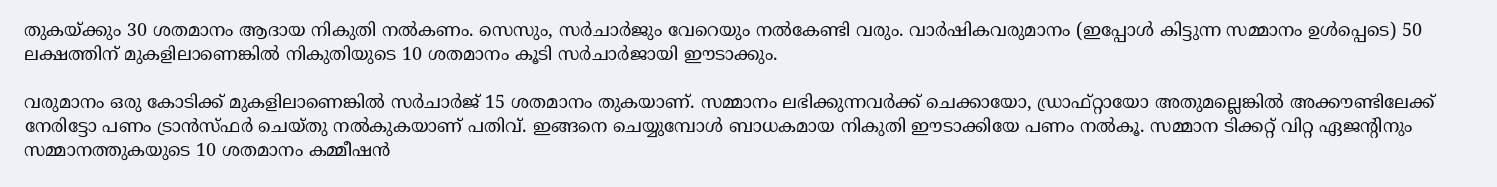തുകയ്ക്കും 30 ശതമാനം ആദായ നികുതി നല്‍കണം. സെസും, സര്‍ചാര്‍ജും വേറെയും നല്‍കേണ്ടി വരും. വാര്‍ഷികവരുമാനം (ഇപ്പോള്‍ കിട്ടുന്ന സമ്മാനം ഉള്‍പ്പെടെ) 50 ലക്ഷത്തിന് മുകളിലാണെങ്കില്‍ നികുതിയുടെ 10 ശതമാനം കൂടി സര്‍ചാര്‍ജായി ഈടാക്കും.

വരുമാനം ഒരു കോടിക്ക് മുകളിലാണെങ്കില്‍ സര്‍ചാര്‍ജ് 15 ശതമാനം തുകയാണ്. സമ്മാനം ലഭിക്കുന്നവര്‍ക്ക് ചെക്കായോ, ഡ്രാഫ്റ്റായോ അതുമല്ലെങ്കില്‍ അക്കൗണ്ടിലേക്ക് നേരിട്ടോ പണം ട്രാന്‍സ്ഫര്‍ ചെയ്തു നല്‍കുകയാണ് പതിവ്. ഇങ്ങനെ ചെയ്യുമ്പോള്‍ ബാധകമായ നികുതി ഈടാക്കിയേ പണം നല്‍കൂ. സമ്മാന ടിക്കറ്റ് വിറ്റ ഏജന്‍റിനും സമ്മാനത്തുകയുടെ 10 ശതമാനം കമ്മീഷന്‍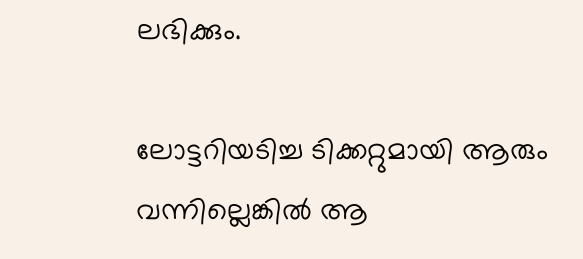ലഭിക്കും.

ലോട്ടറിയടിച്ച ടിക്കറ്റുമായി ആരും വന്നില്ലെങ്കില്‍ ആ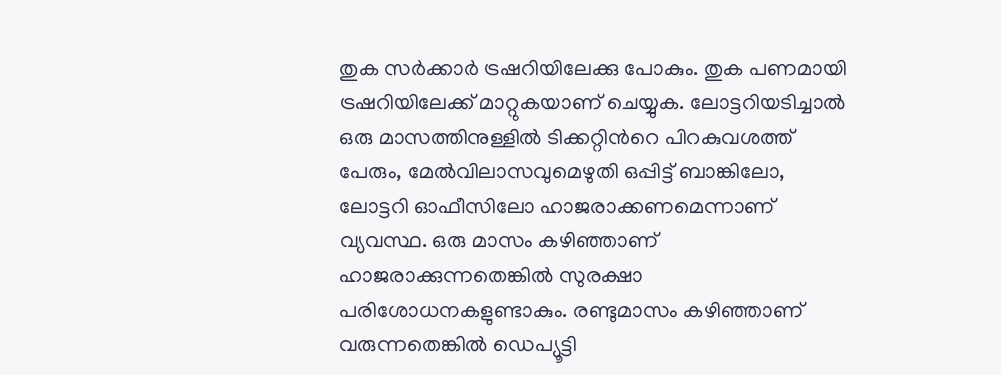തുക സര്‍ക്കാര്‍ ട്രഷറിയിലേക്കു പോകും. തുക പണമായി ട്രഷറിയിലേക്ക് മാറ്റുകയാണ് ചെയ്യുക. ലോട്ടറിയടിച്ചാല്‍ ഒരു മാസത്തിനുള്ളില്‍ ടിക്കറ്റിന്‍റെ പിറകുവശത്ത് പേരും, മേല്‍വിലാസവുമെഴുതി ഒപ്പിട്ട് ബാങ്കിലോ, ലോട്ടറി ഓഫീസിലോ ഹാജരാക്കണമെന്നാണ് വ്യവസ്ഥ. ഒരു മാസം കഴിഞ്ഞാണ് ഹാജരാക്കുന്നതെങ്കില്‍ സുരക്ഷാ പരിശോധനകളുണ്ടാകും. രണ്ടുമാസം കഴിഞ്ഞാണ് വരുന്നതെങ്കില്‍ ഡെപ്യൂട്ടി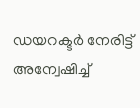ഡയറക്ടര്‍ നേരിട്ട് അന്വേഷിച്ച്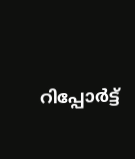റിപ്പോര്‍ട്ട്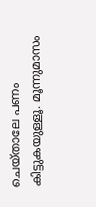ചെയ്താലേ പണം കിട്ടുകയുള്ളൂ. മൂന്നുമാസം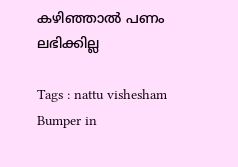കഴിഞ്ഞാല്‍ പണം ലഭിക്കില്ല

Tags : nattu vishesham Bumper in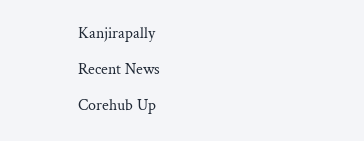Kanjirapally

Recent News

Corehub Up